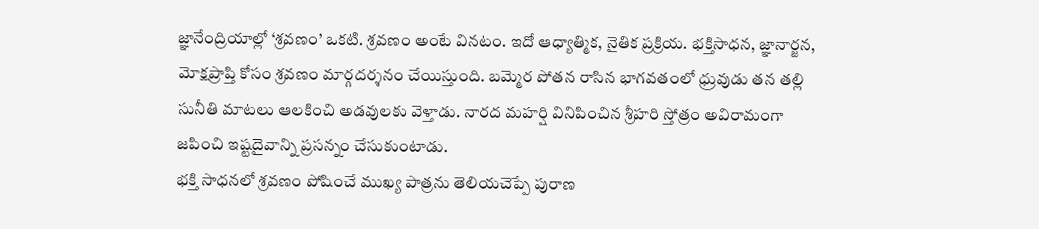జ్ఞానేంద్రియాల్లో ‘శ్రవణం’ ఒకటి. శ్రవణం అంటే వినటం. ఇదో ఆధ్యాత్మిక, నైతిక ప్రక్రియ. భక్తిసాధన, జ్ఞానార్జన, మోక్షప్రాప్తి కోసం శ్రవణం మార్గదర్శనం చేయిస్తుంది. బమ్మెర పోతన రాసిన భాగవతంలో ధ్రువుడు తన తల్లి సునీతి మాటలు ఆలకించి అడవులకు వెళ్తాడు. నారద మహర్షి వినిపించిన శ్రీహరి స్తోత్రం అవిరామంగా జపించి ఇష్టదైవాన్ని ప్రసన్నం చేసుకుంటాడు.
భక్తి సాధనలో శ్రవణం పోషించే ముఖ్య పాత్రను తెలియచెప్పే పురాణ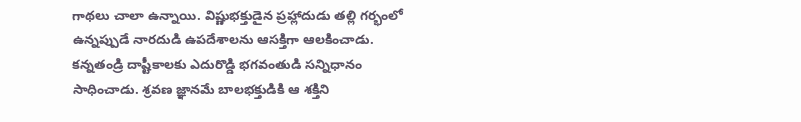గాథలు చాలా ఉన్నాయి. విష్ణుభక్తుడైన ప్రహ్లాదుడు తల్లి గర్భంలో ఉన్నప్పుడే నారదుడి ఉపదేశాలను ఆసక్తిగా ఆలకించాడు. కన్నతండ్రి దాష్టీకాలకు ఎదురొడ్డి భగవంతుడి సన్నిధానం సాధించాడు. శ్రవణ జ్ఞానమే బాలభక్తుడికి ఆ శక్తిని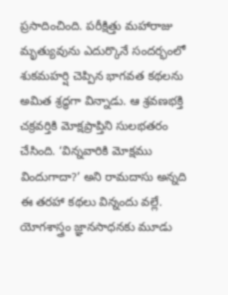ప్రసాదించింది. పరీక్షిత్తు మహారాజు మృత్యువును ఎదుర్కొనే సందర్భంలో శుకమహర్షి చెప్పిన భాగవత కథలను అమిత శ్రద్ధగా విన్నాడు. ఆ శ్రవణభక్తి చక్రవర్తికి మోక్షప్రాప్తిని సులభతరం చేసింది. ‘విన్నవారికి మోక్షము విందుగాదా?’ అని రామదాసు అన్నది ఈ తరహా కథలు విన్నందు వల్లే.
యోగశాస్త్రం జ్ఞానసాధనకు మూడు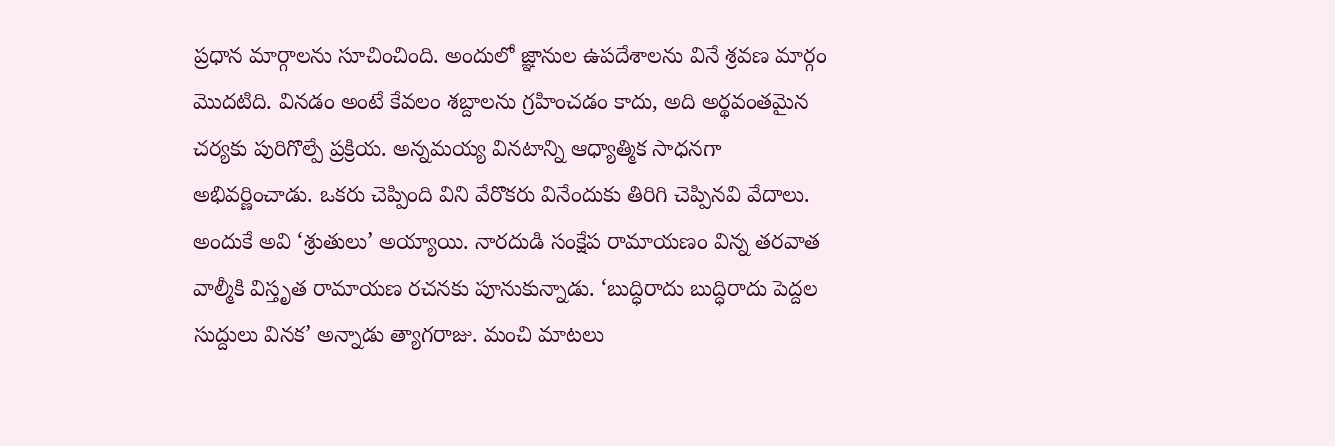ప్రధాన మార్గాలను సూచించింది. అందులో జ్ఞానుల ఉపదేశాలను వినే శ్రవణ మార్గం మొదటిది. వినడం అంటే కేవలం శబ్దాలను గ్రహించడం కాదు, అది అర్థవంతమైన చర్యకు పురిగొల్పే ప్రక్రియ. అన్నమయ్య వినటాన్ని ఆధ్యాత్మిక సాధనగా అభివర్ణించాడు. ఒకరు చెప్పింది విని వేరొకరు వినేందుకు తిరిగి చెప్పినవి వేదాలు. అందుకే అవి ‘శ్రుతులు’ అయ్యాయి. నారదుడి సంక్షేప రామాయణం విన్న తరవాత వాల్మీకి విస్తృత రామాయణ రచనకు పూనుకున్నాడు. ‘బుద్ధిరాదు బుద్ధిరాదు పెద్దల సుద్దులు వినక’ అన్నాడు త్యాగరాజు. మంచి మాటలు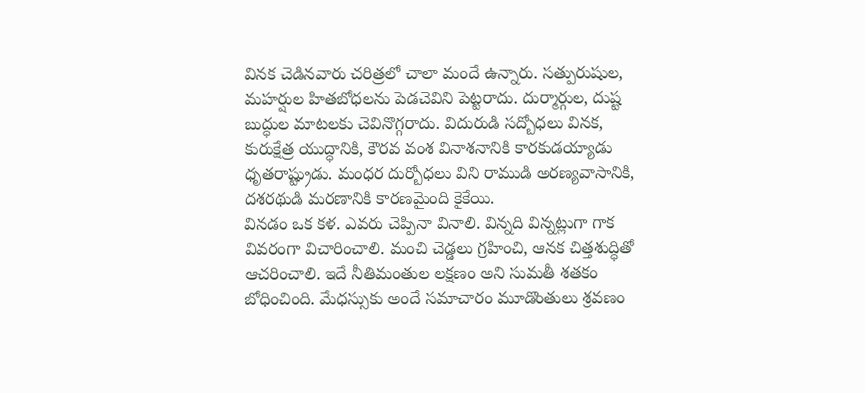వినక చెడినవారు చరిత్రలో చాలా మందే ఉన్నారు. సత్పురుషుల, మహర్షుల హితబోధలను పెడచెవిని పెట్టరాదు. దుర్మార్గుల, దుష్ట బుద్ధుల మాటలకు చెవినొగ్గరాదు. విదురుడి సద్బోధలు వినక, కురుక్షేత్ర యుద్ధానికి, కౌరవ వంశ వినాశనానికి కారకుడయ్యాడు ధృతరాష్ట్రుడు. మంధర దుర్బోధలు విని రాముడి అరణ్యవాసానికి, దశరథుడి మరణానికి కారణమైంది కైకేయి.
వినడం ఒక కళ. ఎవరు చెప్పినా వినాలి. విన్నది విన్నట్లుగా గాక వివరంగా విచారించాలి. మంచి చెడ్డలు గ్రహించి, ఆనక చిత్తశుద్ధితో ఆచరించాలి. ఇదే నీతిమంతుల లక్షణం అని సుమతీ శతకం బోధించింది. మేధస్సుకు అందే సమాచారం మూడొంతులు శ్రవణం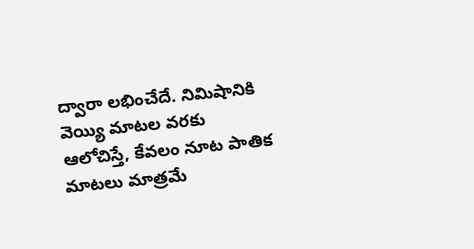ద్వారా లభించేదే. నిమిషానికి వెయ్యి మాటల వరకు ఆలోచిస్తే, కేవలం నూట పాతిక మాటలు మాత్రమే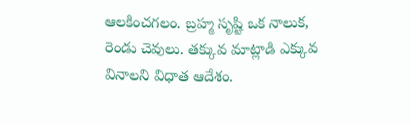ఆలకించగలం. బ్రహ్మ సృష్టి ఒక నాలుక, రెండు చెవులు. తక్కువ మాట్లాడి ఎక్కువ వినాలని విధాత ఆదేశం.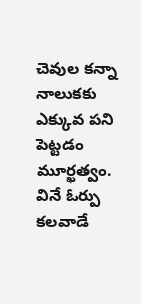చెవుల కన్నా నాలుకకు ఎక్కువ పని పెట్టడం మూర్ఖత్వం. వినే ఓర్పు కలవాడే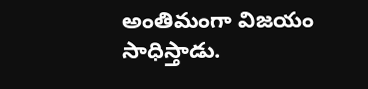అంతిమంగా విజయం సాధిస్తాడు.